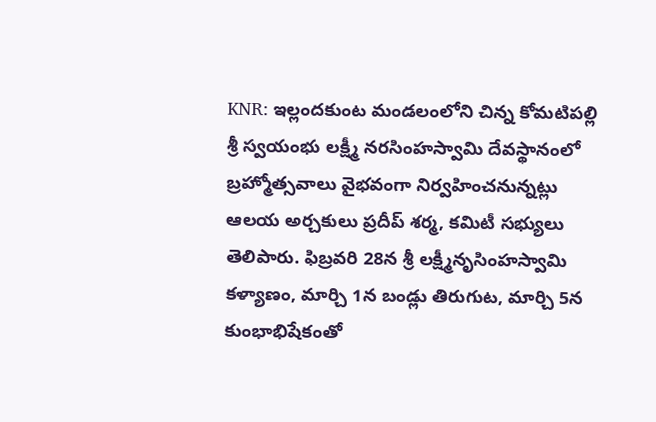KNR: ఇల్లందకుంట మండలంలోని చిన్న కోమటిపల్లి శ్రీ స్వయంభు లక్ష్మీ నరసింహస్వామి దేవస్థానంలో బ్రహ్మోత్సవాలు వైభవంగా నిర్వహించనున్నట్లు ఆలయ అర్చకులు ప్రదీప్ శర్మ, కమిటీ సభ్యులు తెలిపారు. ఫిబ్రవరి 28న శ్రీ లక్ష్మీనృసింహస్వామి కళ్యాణం, మార్చి 1న బండ్లు తిరుగుట, మార్చి 5న కుంభాభిషేకంతో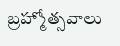బ్రహ్మోత్సవాలు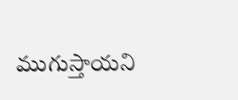ముగుస్తాయని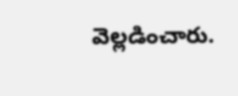వెల్లడించారు.